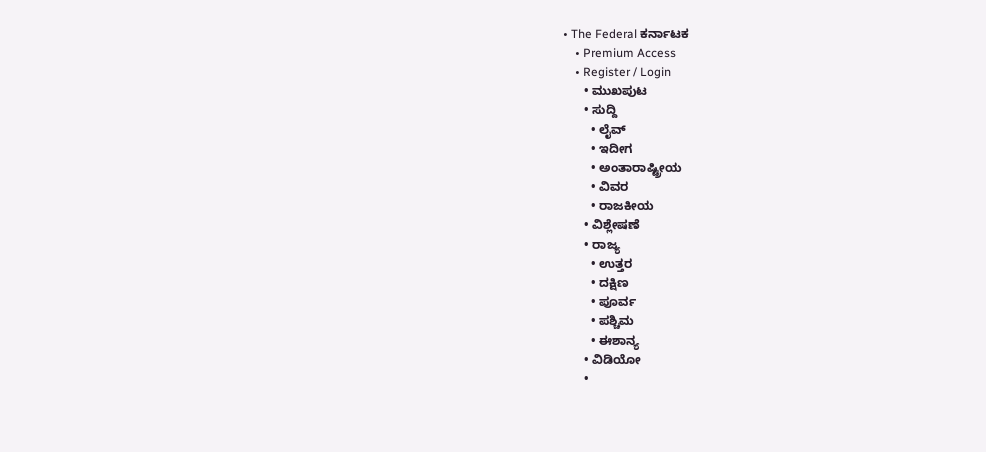• The Federal ಕರ್ನಾಟಕ
    • Premium Access
    • Register / Login
      • ಮುಖಪುಟ
      • ಸುದ್ದಿ
        • ಲೈವ್‌
        • ಇದೀಗ
        • ಅಂತಾರಾಷ್ಟ್ರೀಯ
        • ವಿವರ
        • ರಾಜಕೀಯ
      • ವಿಶ್ಲೇಷಣೆ
      • ರಾಜ್ಯ
        • ಉತ್ತರ
        • ದಕ್ಷಿಣ
        • ಪೂರ್ವ
        • ಪಶ್ಚಿಮ
        • ಈಶಾನ್ಯ
      • ವಿಡಿಯೋ
      •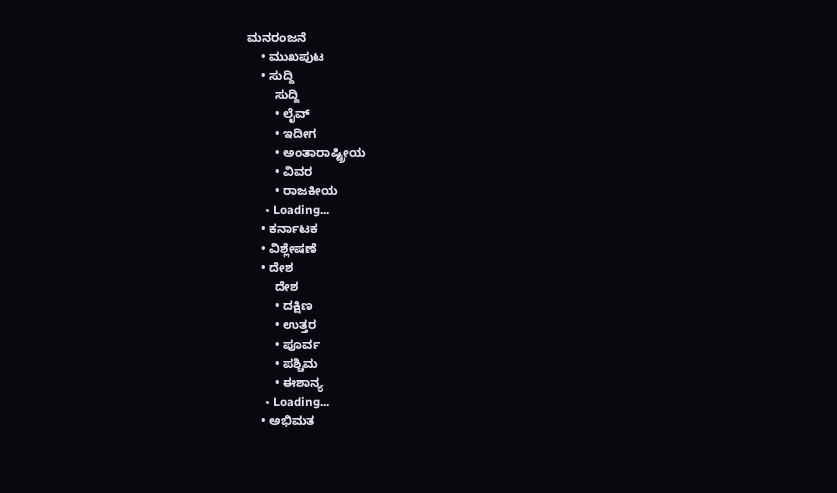ಮನರಂಜನೆ
    • ಮುಖಪುಟ
    • ಸುದ್ದಿ
        ಸುದ್ದಿ
        • ಲೈವ್‌
        • ಇದೀಗ
        • ಅಂತಾರಾಷ್ಟ್ರೀಯ
        • ವಿವರ
        • ರಾಜಕೀಯ
      • Loading...
    • ಕರ್ನಾಟಕ
    • ವಿಶ್ಲೇಷಣೆ
    • ದೇಶ
        ದೇಶ
        • ದಕ್ಷಿಣ
        • ಉತ್ತರ
        • ಪೂರ್ವ
        • ಪಶ್ಚಿಮ
        • ಈಶಾನ್ಯ
      • Loading...
    • ಅಭಿಮತ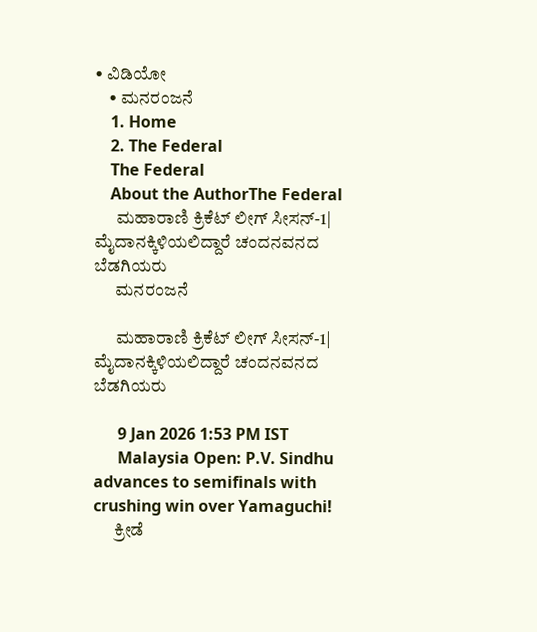• ವಿಡಿಯೋ
    • ಮನರಂಜನೆ
    1. Home
    2. The Federal
    The Federal
    About the AuthorThe Federal
      ಮಹಾರಾಣಿ ಕ್ರಿಕೆಟ್ ಲೀಗ್ ಸೀಸನ್-1| ಮೈದಾನಕ್ಕಿಳಿಯಲಿದ್ದಾರೆ ಚಂದನವನದ ಬೆಡಗಿಯರು
      ಮನರಂಜನೆ

      ಮಹಾರಾಣಿ ಕ್ರಿಕೆಟ್ ಲೀಗ್ ಸೀಸನ್-1| ಮೈದಾನಕ್ಕಿಳಿಯಲಿದ್ದಾರೆ ಚಂದನವನದ ಬೆಡಗಿಯರು

      9 Jan 2026 1:53 PM IST
      Malaysia Open: P.V. Sindhu advances to semifinals with crushing win over Yamaguchi!
      ಕ್ರೀಡೆ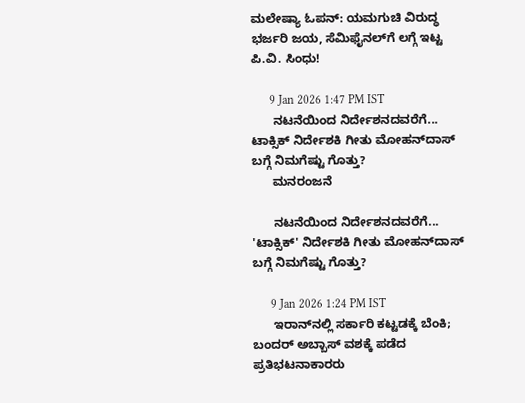ಮಲೇಷ್ಯಾ ಓಪನ್: ಯಮಗುಚಿ ವಿರುದ್ಧ ಭರ್ಜರಿ ಜಯ, ಸೆಮಿಫೈನಲ್‌ಗೆ ಲಗ್ಗೆ ಇಟ್ಟ ಪಿ.ವಿ. ಸಿಂಧು!

      9 Jan 2026 1:47 PM IST
      ನಟನೆಯಿಂದ ನಿರ್ದೇಶನದವರೆಗೆ... ಟಾಕ್ಸಿಕ್ ನಿರ್ದೇಶಕಿ ಗೀತು ಮೋಹನ್‌ದಾಸ್‌ ಬಗ್ಗೆ ನಿಮಗೆಷ್ಟು ಗೊತ್ತು?
      ಮನರಂಜನೆ

      ನಟನೆಯಿಂದ ನಿರ್ದೇಶನದವರೆಗೆ... 'ಟಾಕ್ಸಿಕ್' ನಿರ್ದೇಶಕಿ ಗೀತು ಮೋಹನ್‌ದಾಸ್‌ ಬಗ್ಗೆ ನಿಮಗೆಷ್ಟು ಗೊತ್ತು?

      9 Jan 2026 1:24 PM IST
      ಇರಾನ್‌ನಲ್ಲಿ ಸರ್ಕಾರಿ ಕಟ್ಟಡಕ್ಕೆ ಬೆಂಕಿ; ಬಂದರ್ ಅಬ್ಬಾಸ್ ವಶಕ್ಕೆ ಪಡೆದ ಪ್ರತಿಭಟನಾಕಾರರು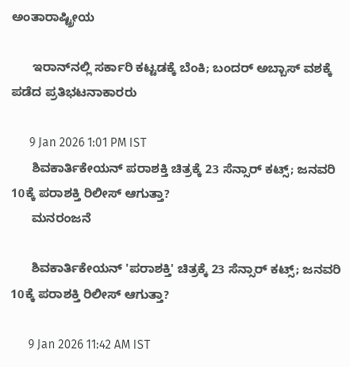ಅಂತಾರಾಷ್ಟ್ರೀಯ

      ಇರಾನ್‌ನಲ್ಲಿ ಸರ್ಕಾರಿ ಕಟ್ಟಡಕ್ಕೆ ಬೆಂಕಿ; ಬಂದರ್ ಅಬ್ಬಾಸ್ ವಶಕ್ಕೆ ಪಡೆದ ಪ್ರತಿಭಟನಾಕಾರರು

      9 Jan 2026 1:01 PM IST
      ಶಿವಕಾರ್ತಿಕೇಯನ್ ಪರಾಶಕ್ತಿ ಚಿತ್ರಕ್ಕೆ 23 ಸೆನ್ಸಾರ್‌ ಕಟ್ಸ್; ಜನವರಿ 10ಕ್ಕೆ ಪರಾಶಕ್ತಿ ರಿಲೀಸ್ ಆಗುತ್ತಾ?
      ಮನರಂಜನೆ

      ಶಿವಕಾರ್ತಿಕೇಯನ್ 'ಪರಾಶಕ್ತಿ' ಚಿತ್ರಕ್ಕೆ 23 ಸೆನ್ಸಾರ್‌ ಕಟ್ಸ್; ಜನವರಿ 10ಕ್ಕೆ ಪರಾಶಕ್ತಿ ರಿಲೀಸ್ ಆಗುತ್ತಾ?

      9 Jan 2026 11:42 AM IST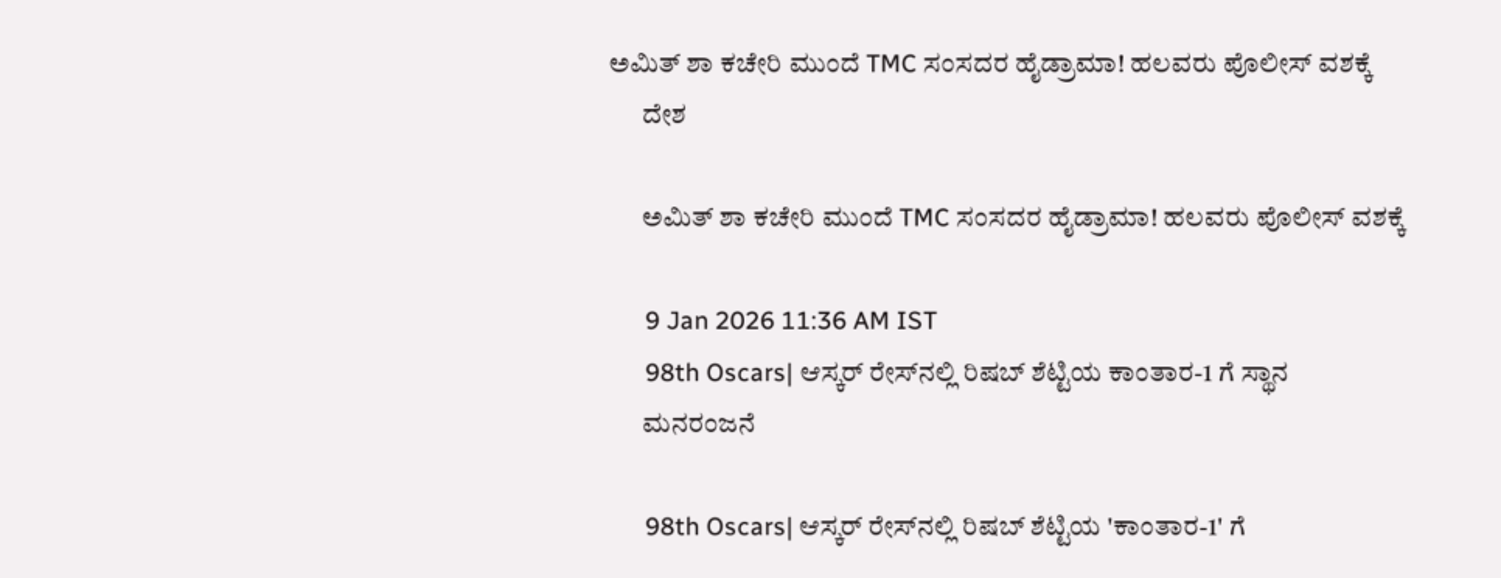ಅಮಿತ್ ಶಾ ಕಚೇರಿ ಮುಂದೆ TMC ಸಂಸದರ ಹೈಡ್ರಾಮಾ! ಹಲವರು ಪೊಲೀಸ್‌ ವಶಕ್ಕೆ
      ದೇಶ

      ಅಮಿತ್ ಶಾ ಕಚೇರಿ ಮುಂದೆ TMC ಸಂಸದರ ಹೈಡ್ರಾಮಾ! ಹಲವರು ಪೊಲೀಸ್‌ ವಶಕ್ಕೆ

      9 Jan 2026 11:36 AM IST
      98th Oscars| ಆಸ್ಕರ್ ರೇಸ್‌ನಲ್ಲಿ ರಿಷಬ್ ಶೆಟ್ಟಿಯ ಕಾಂತಾರ-1 ಗೆ ಸ್ಥಾನ
      ಮನರಂಜನೆ

      98th Oscars| ಆಸ್ಕರ್ ರೇಸ್‌ನಲ್ಲಿ ರಿಷಬ್ ಶೆಟ್ಟಿಯ 'ಕಾಂತಾರ-1' ಗೆ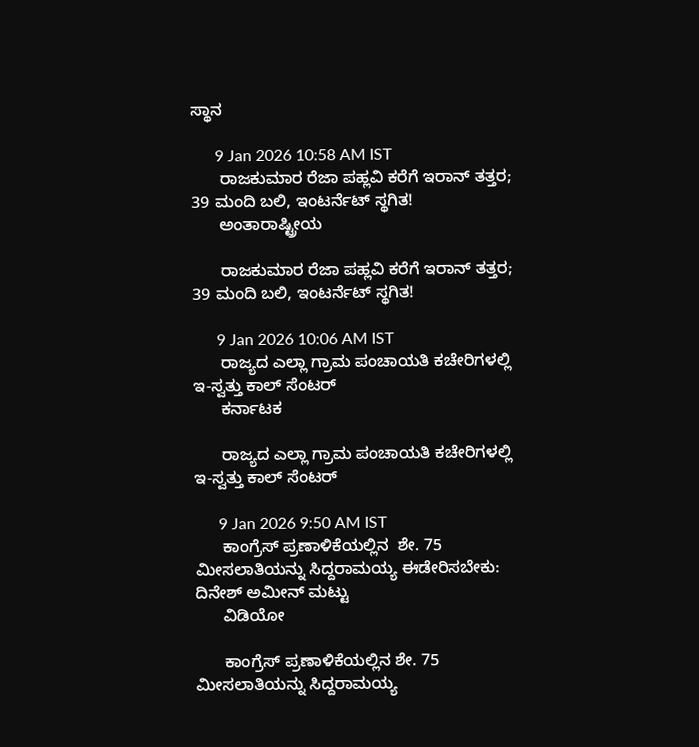ಸ್ಥಾನ

      9 Jan 2026 10:58 AM IST
      ರಾಜಕುಮಾರ ರೆಜಾ ಪಹ್ಲವಿ ಕರೆಗೆ ಇರಾನ್‌ ತತ್ತರ; 39 ಮಂದಿ ಬಲಿ, ಇಂಟರ್ನೆಟ್ ಸ್ಥಗಿತ!
      ಅಂತಾರಾಷ್ಟ್ರೀಯ

      ರಾಜಕುಮಾರ ರೆಜಾ ಪಹ್ಲವಿ ಕರೆಗೆ ಇರಾನ್‌ ತತ್ತರ; 39 ಮಂದಿ ಬಲಿ, ಇಂಟರ್ನೆಟ್ ಸ್ಥಗಿತ!

      9 Jan 2026 10:06 AM IST
      ರಾಜ್ಯದ ಎಲ್ಲಾ ಗ್ರಾಮ ಪಂಚಾಯತಿ ಕಚೇರಿಗಳಲ್ಲಿ ಇ-ಸ್ವತ್ತು ಕಾಲ್ ಸೆಂಟರ್
      ಕರ್ನಾಟಕ

      ರಾಜ್ಯದ ಎಲ್ಲಾ ಗ್ರಾಮ ಪಂಚಾಯತಿ ಕಚೇರಿಗಳಲ್ಲಿ ಇ-ಸ್ವತ್ತು ಕಾಲ್ ಸೆಂಟರ್

      9 Jan 2026 9:50 AM IST
      ಕಾಂಗ್ರೆಸ್‌ ಪ್ರಣಾಳಿಕೆಯಲ್ಲಿನ  ಶೇ. 75 ಮೀಸಲಾತಿಯನ್ನು ಸಿದ್ದರಾಮಯ್ಯ ಈಡೇರಿಸಬೇಕು: ದಿನೇಶ್‌ ಅಮೀನ್‌ ಮಟ್ಟು
      ವಿಡಿಯೋ

      ಕಾಂಗ್ರೆಸ್‌ ಪ್ರಣಾಳಿಕೆಯಲ್ಲಿನ ಶೇ. 75 ಮೀಸಲಾತಿಯನ್ನು ಸಿದ್ದರಾಮಯ್ಯ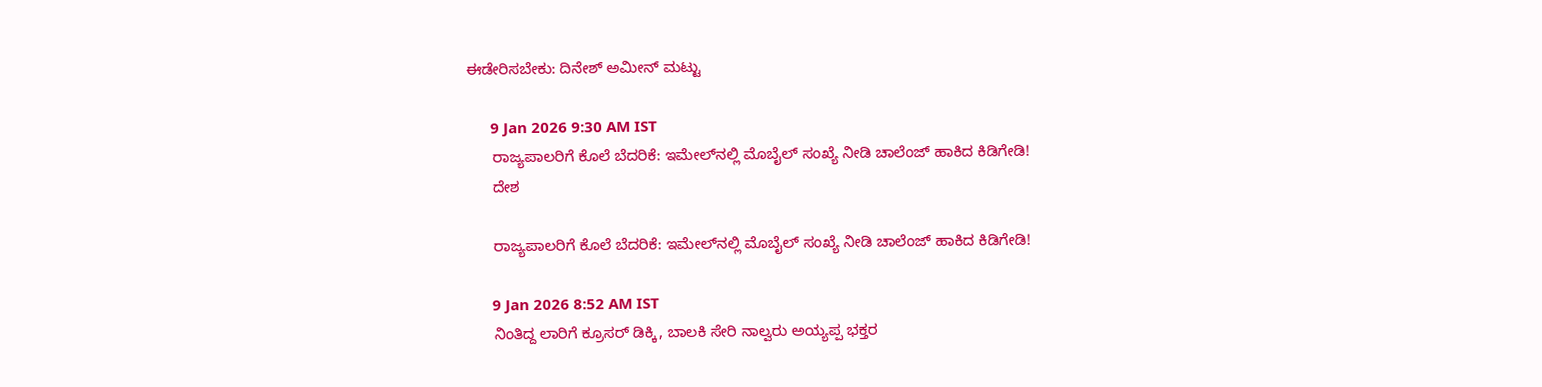ಈಡೇರಿಸಬೇಕು: ದಿನೇಶ್‌ ಅಮೀನ್‌ ಮಟ್ಟು

      9 Jan 2026 9:30 AM IST
      ರಾಜ್ಯಪಾಲರಿಗೆ ಕೊಲೆ ಬೆದರಿಕೆ: ಇಮೇಲ್‌ನಲ್ಲಿ ಮೊಬೈಲ್ ಸಂಖ್ಯೆ ನೀಡಿ ಚಾಲೆಂಜ್ ಹಾಕಿದ ಕಿಡಿಗೇಡಿ!
      ದೇಶ

      ರಾಜ್ಯಪಾಲರಿಗೆ ಕೊಲೆ ಬೆದರಿಕೆ: ಇಮೇಲ್‌ನಲ್ಲಿ ಮೊಬೈಲ್ ಸಂಖ್ಯೆ ನೀಡಿ ಚಾಲೆಂಜ್ ಹಾಕಿದ ಕಿಡಿಗೇಡಿ!

      9 Jan 2026 8:52 AM IST
      ನಿಂತಿದ್ದ ಲಾರಿಗೆ ಕ್ರೂಸರ್ ಡಿಕ್ಕಿ, ಬಾಲಕಿ ಸೇರಿ ನಾಲ್ವರು ಅಯ್ಯಪ್ಪ ಭಕ್ತರ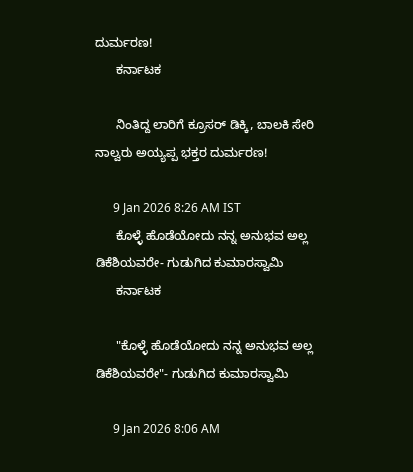ದುರ್ಮರಣ!
      ಕರ್ನಾಟಕ

      ನಿಂತಿದ್ದ ಲಾರಿಗೆ ಕ್ರೂಸರ್ ಡಿಕ್ಕಿ, ಬಾಲಕಿ ಸೇರಿ ನಾಲ್ವರು ಅಯ್ಯಪ್ಪ ಭಕ್ತರ ದುರ್ಮರಣ!

      9 Jan 2026 8:26 AM IST
      ಕೊಳ್ಳೆ ಹೊಡೆಯೋದು ನನ್ನ ಅನುಭವ ಅಲ್ಲ ಡಿಕೆಶಿಯವರೇ- ಗುಡುಗಿದ ಕುಮಾರಸ್ವಾಮಿ
      ಕರ್ನಾಟಕ

      "ಕೊಳ್ಳೆ ಹೊಡೆಯೋದು ನನ್ನ ಅನುಭವ ಅಲ್ಲ ಡಿಕೆಶಿಯವರೇ"- ಗುಡುಗಿದ ಕುಮಾರಸ್ವಾಮಿ

      9 Jan 2026 8:06 AM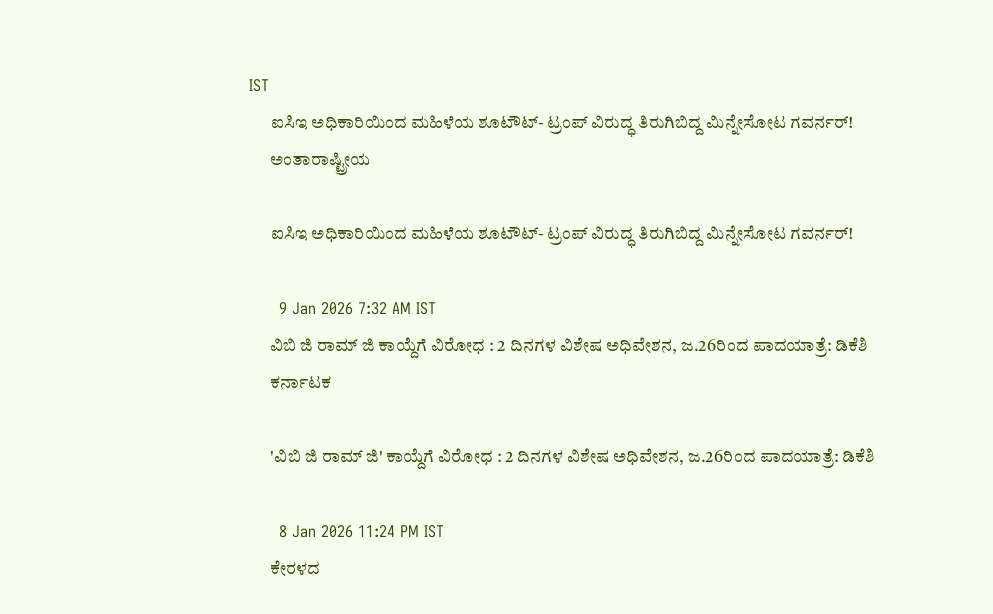IST
      ಐಸಿಇ ಅಧಿಕಾರಿಯಿಂದ ಮಹಿಳೆಯ ಶೂಟೌಟ್- ಟ್ರಂಪ್ ವಿರುದ್ಧ ತಿರುಗಿಬಿದ್ದ ಮಿನ್ನೇಸೋಟ ಗವರ್ನರ್‌!
      ಅಂತಾರಾಷ್ಟ್ರೀಯ

      ಐಸಿಇ ಅಧಿಕಾರಿಯಿಂದ ಮಹಿಳೆಯ ಶೂಟೌಟ್- ಟ್ರಂಪ್ ವಿರುದ್ಧ ತಿರುಗಿಬಿದ್ದ ಮಿನ್ನೇಸೋಟ ಗವರ್ನರ್‌!

      9 Jan 2026 7:32 AM IST
      ವಿಬಿ ಜಿ ರಾಮ್ ಜಿ ಕಾಯ್ದೆಗೆ ವಿರೋಧ : 2 ದಿನಗಳ ವಿಶೇಷ ಅಧಿವೇಶನ, ಜ.26ರಿಂದ ಪಾದಯಾತ್ರೆ: ಡಿಕೆಶಿ
      ಕರ್ನಾಟಕ

      'ವಿಬಿ ಜಿ ರಾಮ್ ಜಿ' ಕಾಯ್ದೆಗೆ ವಿರೋಧ : 2 ದಿನಗಳ ವಿಶೇಷ ಅಧಿವೇಶನ, ಜ.26ರಿಂದ ಪಾದಯಾತ್ರೆ: ಡಿಕೆಶಿ

      8 Jan 2026 11:24 PM IST
      ಕೇರಳದ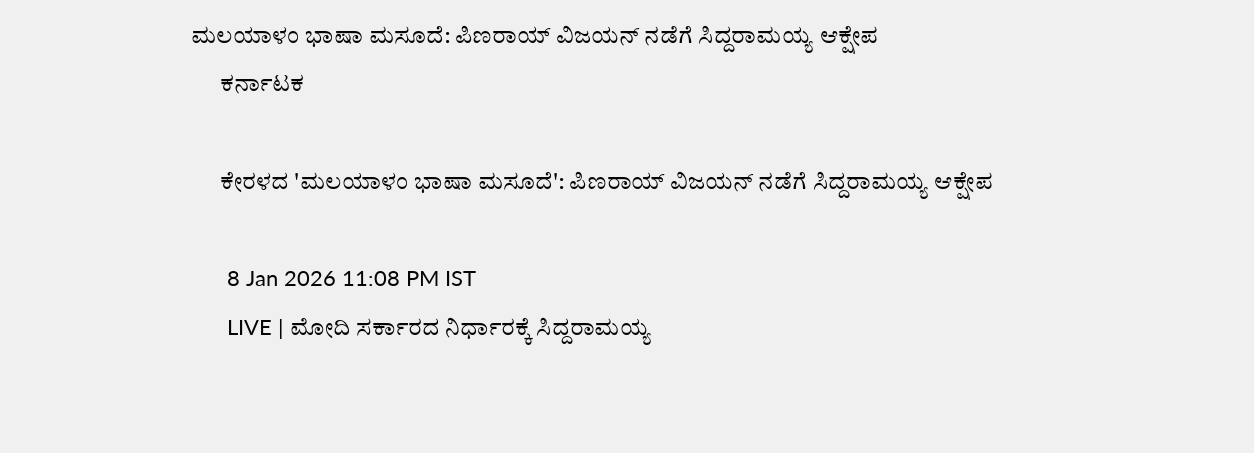ಮಲಯಾಳಂ ಭಾಷಾ ಮಸೂದೆ: ಪಿಣರಾಯ್ ವಿಜಯನ್ ನಡೆಗೆ ಸಿದ್ದರಾಮಯ್ಯ ಆಕ್ಷೇಪ
      ಕರ್ನಾಟಕ

      ಕೇರಳದ 'ಮಲಯಾಳಂ ಭಾಷಾ ಮಸೂದೆ': ಪಿಣರಾಯ್ ವಿಜಯನ್ ನಡೆಗೆ ಸಿದ್ದರಾಮಯ್ಯ ಆಕ್ಷೇಪ

      8 Jan 2026 11:08 PM IST
      LIVE | ಮೋದಿ ಸರ್ಕಾರದ ನಿರ್ಧಾರಕ್ಕೆ ಸಿದ್ದರಾಮಯ್ಯ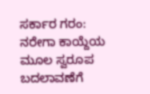ಸರ್ಕಾರ ಗರಂ: ನರೇಗಾ ಕಾಯ್ದೆಯ ಮೂಲ ಸ್ವರೂಪ ಬದಲಾವಣೆಗೆ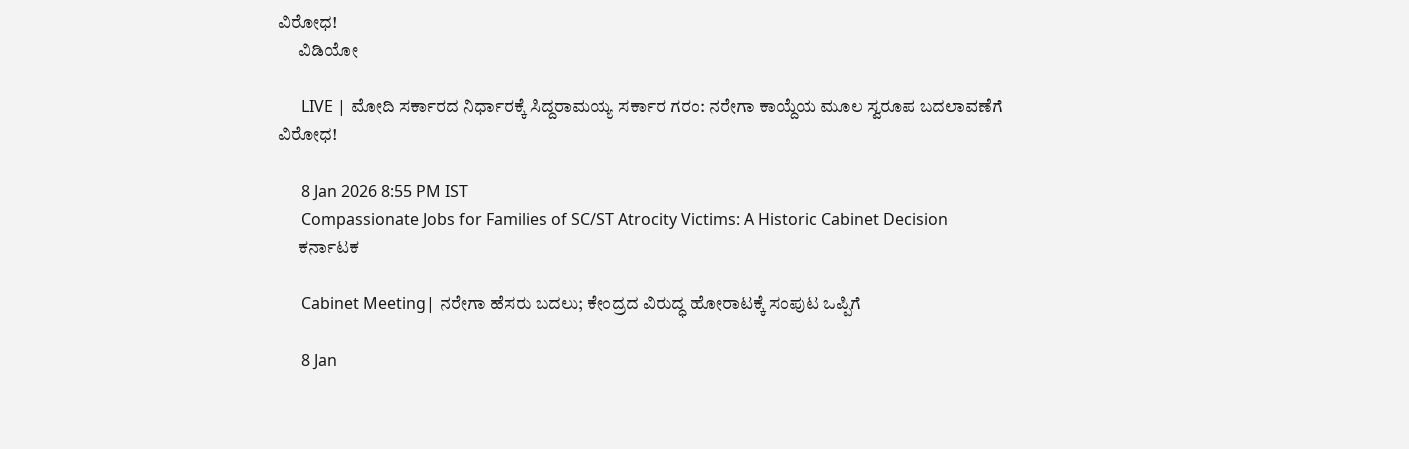ವಿರೋಧ!
      ವಿಡಿಯೋ

      LIVE | ಮೋದಿ ಸರ್ಕಾರದ ನಿರ್ಧಾರಕ್ಕೆ ಸಿದ್ದರಾಮಯ್ಯ ಸರ್ಕಾರ ಗರಂ: ನರೇಗಾ ಕಾಯ್ದೆಯ ಮೂಲ ಸ್ವರೂಪ ಬದಲಾವಣೆಗೆ ವಿರೋಧ!

      8 Jan 2026 8:55 PM IST
      Compassionate Jobs for Families of SC/ST Atrocity Victims: A Historic Cabinet Decision
      ಕರ್ನಾಟಕ

      Cabinet Meeting| ನರೇಗಾ ಹೆಸರು ಬದಲು; ಕೇಂದ್ರದ ವಿರುದ್ಧ ಹೋರಾಟಕ್ಕೆ ಸಂಪುಟ ಒಪ್ಪಿಗೆ

      8 Jan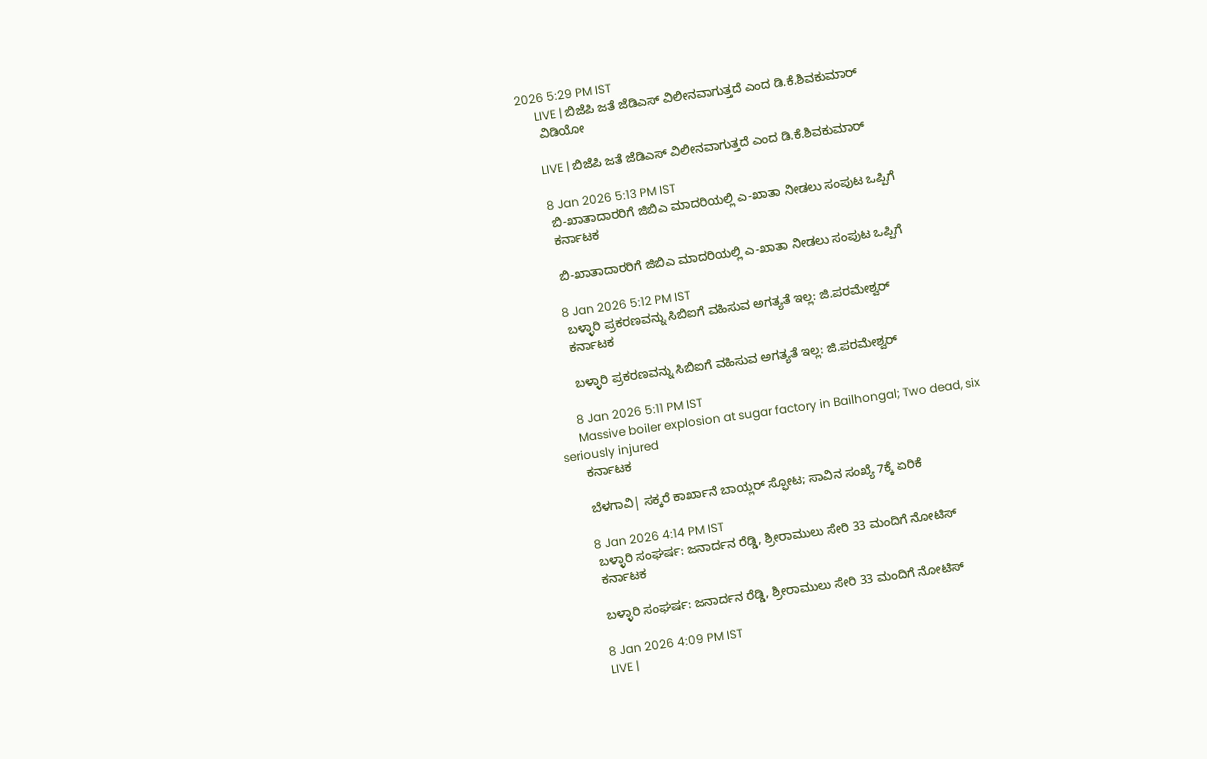2026 5:29 PM IST
      LIVE | ಬಿಜೆಪಿ ಜತೆ ಜೆಡಿಎಸ್ ವಿಲೀನವಾಗುತ್ತದೆ ಎಂದ ಡಿ.ಕೆ.ಶಿವಕುಮಾರ್
      ವಿಡಿಯೋ

      LIVE | ಬಿಜೆಪಿ ಜತೆ ಜೆಡಿಎಸ್ ವಿಲೀನವಾಗುತ್ತದೆ ಎಂದ ಡಿ.ಕೆ.ಶಿವಕುಮಾರ್

      8 Jan 2026 5:13 PM IST
      ಬಿ-ಖಾತಾದಾರರಿಗೆ ಜಿಬಿಎ ಮಾದರಿಯಲ್ಲಿ ಎ-ಖಾತಾ ನೀಡಲು ಸಂಪುಟ ಒಪ್ಪಿಗೆ
      ಕರ್ನಾಟಕ

      ಬಿ-ಖಾತಾದಾರರಿಗೆ ಜಿಬಿಎ ಮಾದರಿಯಲ್ಲಿ ಎ-ಖಾತಾ ನೀಡಲು ಸಂಪುಟ ಒಪ್ಪಿಗೆ

      8 Jan 2026 5:12 PM IST
      ಬಳ್ಳಾರಿ ಪ್ರಕರಣವನ್ನು ಸಿಬಿಐಗೆ ವಹಿಸುವ ಅಗತ್ಯತೆ ಇಲ್ಲ: ಜಿ.ಪರಮೇಶ್ವರ್‌
      ಕರ್ನಾಟಕ

      ಬಳ್ಳಾರಿ ಪ್ರಕರಣವನ್ನು ಸಿಬಿಐಗೆ ವಹಿಸುವ ಅಗತ್ಯತೆ ಇಲ್ಲ: ಜಿ.ಪರಮೇಶ್ವರ್‌

      8 Jan 2026 5:11 PM IST
      Massive boiler explosion at sugar factory in Bailhongal; Two dead, six seriously injured
      ಕರ್ನಾಟಕ

      ಬೆಳಗಾವಿ| ಸಕ್ಕರೆ ಕಾರ್ಖಾನೆ ಬಾಯ್ಲರ್ ಸ್ಫೋಟ; ಸಾವಿನ ಸಂಖ್ಯೆ 7ಕ್ಕೆ ಏರಿಕೆ

      8 Jan 2026 4:14 PM IST
      ಬಳ್ಳಾರಿ ಸಂಘರ್ಷ: ಜನಾರ್ದನ ರೆಡ್ಡಿ, ಶ್ರೀರಾಮುಲು ಸೇರಿ 33 ಮಂದಿಗೆ ನೋಟಿಸ್
      ಕರ್ನಾಟಕ

      ಬಳ್ಳಾರಿ ಸಂಘರ್ಷ: ಜನಾರ್ದನ ರೆಡ್ಡಿ, ಶ್ರೀರಾಮುಲು ಸೇರಿ 33 ಮಂದಿಗೆ ನೋಟಿಸ್

      8 Jan 2026 4:09 PM IST
      LIVE |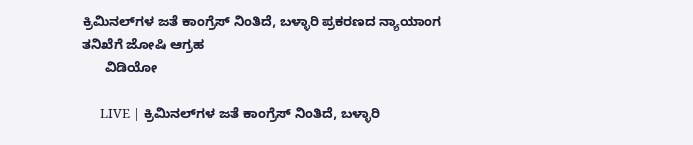ಕ್ರಿಮಿನಲ್‌ಗಳ ಜತೆ ಕಾಂಗ್ರೆಸ್ ನಿಂತಿದೆ, ಬಳ್ಳಾರಿ ಪ್ರಕರಣದ ನ್ಯಾಯಾಂಗ ತನಿಖೆಗೆ ಜೋಷಿ ಆಗ್ರಹ
      ವಿಡಿಯೋ

      LIVE | ಕ್ರಿಮಿನಲ್‌ಗಳ ಜತೆ ಕಾಂಗ್ರೆಸ್ ನಿಂತಿದೆ, ಬಳ್ಳಾರಿ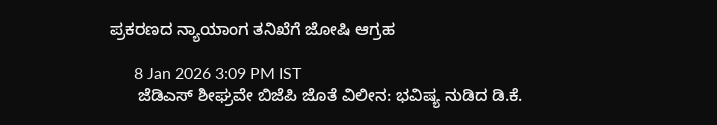ಪ್ರಕರಣದ ನ್ಯಾಯಾಂಗ ತನಿಖೆಗೆ ಜೋಷಿ ಆಗ್ರಹ

      8 Jan 2026 3:09 PM IST
      ಜೆಡಿಎಸ್ ಶೀಘ್ರವೇ ಬಿಜೆಪಿ ಜೊತೆ ವಿಲೀನ: ಭವಿಷ್ಯ ನುಡಿದ ಡಿ.ಕೆ.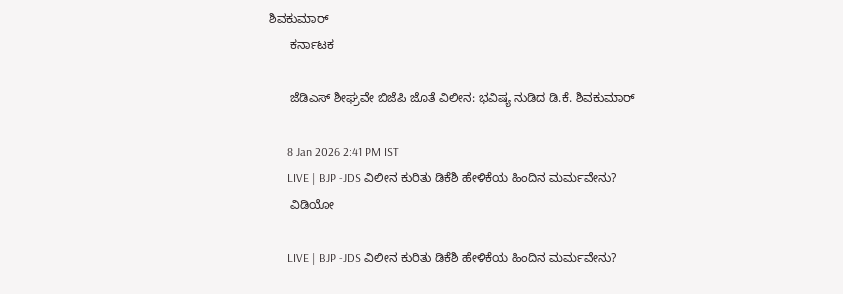ಶಿವಕುಮಾರ್
      ಕರ್ನಾಟಕ

      ಜೆಡಿಎಸ್ ಶೀಘ್ರವೇ ಬಿಜೆಪಿ ಜೊತೆ ವಿಲೀನ: ಭವಿಷ್ಯ ನುಡಿದ ಡಿ.ಕೆ. ಶಿವಕುಮಾರ್

      8 Jan 2026 2:41 PM IST
      LIVE | BJP -JDS ವಿಲೀನ ಕುರಿತು ಡಿಕೆಶಿ ಹೇಳಿಕೆಯ ಹಿಂದಿನ ಮರ್ಮವೇನು?
      ವಿಡಿಯೋ

      LIVE | BJP -JDS ವಿಲೀನ ಕುರಿತು ಡಿಕೆಶಿ ಹೇಳಿಕೆಯ ಹಿಂದಿನ ಮರ್ಮವೇನು?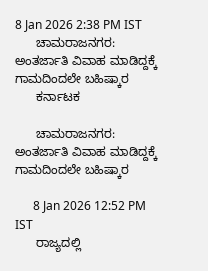8 Jan 2026 2:38 PM IST
      ಚಾಮರಾಜನಗರ: ಅಂತರ್ಜಾತಿ ವಿವಾಹ ಮಾಡಿದ್ದಕ್ಕೆ ಗಾಮದಿಂದಲೇ ಬಹಿಷ್ಕಾರ
      ಕರ್ನಾಟಕ

      ಚಾಮರಾಜನಗರ: ಅಂತರ್ಜಾತಿ ವಿವಾಹ ಮಾಡಿದ್ದಕ್ಕೆ ಗಾಮದಿಂದಲೇ ಬಹಿಷ್ಕಾರ

      8 Jan 2026 12:52 PM IST
      ರಾಜ್ಯದಲ್ಲಿ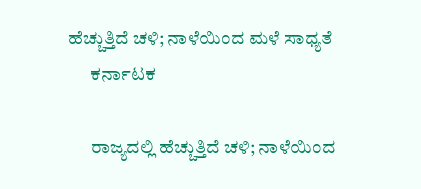ಹೆಚ್ಚುತ್ತಿದೆ ಚಳಿ; ನಾಳೆಯಿಂದ ಮಳೆ ಸಾಧ್ಯತೆ
      ಕರ್ನಾಟಕ

      ರಾಜ್ಯದಲ್ಲಿ ಹೆಚ್ಚುತ್ತಿದೆ ಚಳಿ; ನಾಳೆಯಿಂದ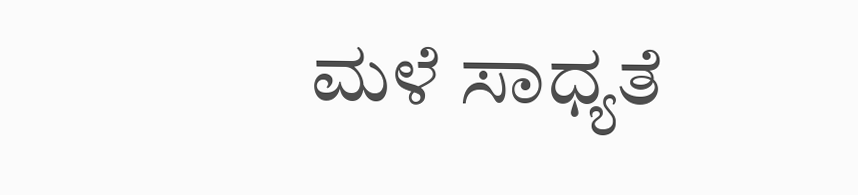ಮಳೆ ಸಾಧ್ಯತೆ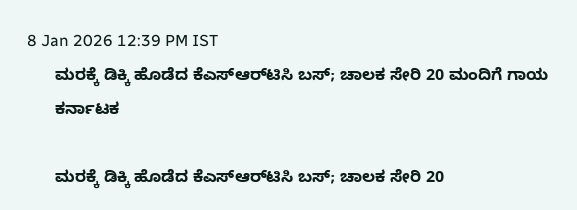8 Jan 2026 12:39 PM IST
      ಮರಕ್ಕೆ ಡಿಕ್ಕಿ ಹೊಡೆದ ಕೆಎಸ್‌ಆರ್‌ಟಿಸಿ ಬಸ್; ಚಾಲಕ ಸೇರಿ 20 ಮಂದಿಗೆ ಗಾಯ
      ಕರ್ನಾಟಕ

      ಮರಕ್ಕೆ ಡಿಕ್ಕಿ ಹೊಡೆದ ಕೆಎಸ್‌ಆರ್‌ಟಿಸಿ ಬಸ್; ಚಾಲಕ ಸೇರಿ 20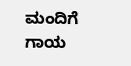ಮಂದಿಗೆ ಗಾಯ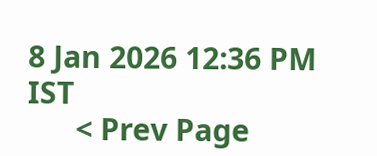8 Jan 2026 12:36 PM IST
      < Prev Page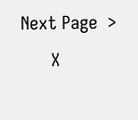Next Page  >
      X